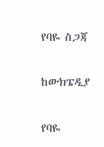የባዬ ስጋጃ

ከውክፔዲያ

የባዬ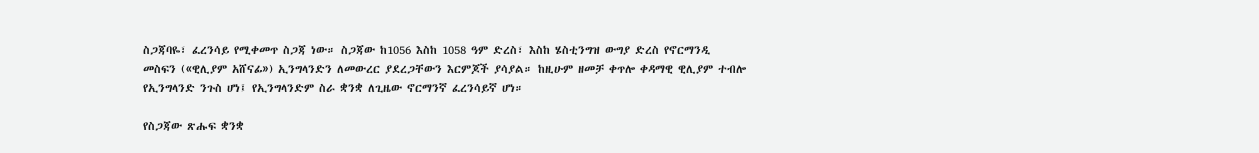ስጋጃባዬ፣ ፈረንሳይ የሚቀመጥ ስጋጃ ነው። ስጋጃው ከ1056 እስከ 1058 ዓም ድረስ፣ እስከ ሄስቲንግዝ ውግያ ድረስ የኖርማንዲ መስፍን («ዊሊያም አሸናፊ») ኢንግላንድን ለመውረር ያደረጋቸውን እርምጆች ያሳያል። ከዚሁም ዘመቻ ቀጥሎ ቀዳማዊ ዊሊያም ተብሎ የኢንግላንድ ንጉስ ሆነ፤ የኢንግላንድም ስራ ቋንቋ ለጊዜው ኖርማንኛ ፈረንሳይኛ ሆነ።

የስጋጃው ጽሑፍ ቋንቋ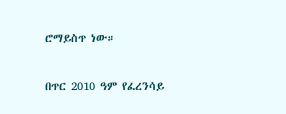ሮማይስጥ ነው።

በጥር 2010 ዓም የፈረንሳይ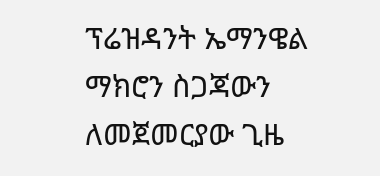ፕሬዝዳንት ኤማንዌል ማክሮን ስጋጃውን ለመጀመርያው ጊዜ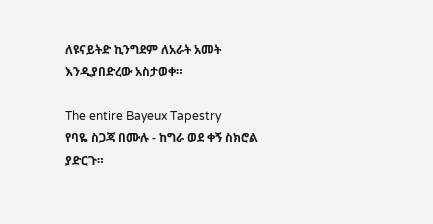ለዩናይትድ ኪንግደም ለአራት አመት እንዲያበድረው አስታወቀ።

The entire Bayeux Tapestry
የባዬ ስጋጃ በሙሉ - ከግራ ወደ ቀኝ ስክሮል ያድርጉ።